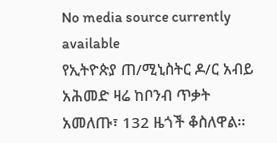No media source currently available
የኢትዮጵያ ጠ/ሚኒስትር ዶ/ር አብይ አሕመድ ዛሬ ከቦንብ ጥቃት አመለጡ፣ 132 ዜጎች ቆስለዋል፡፡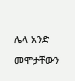ሌላ አንድ መሞታቸውን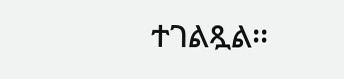ተገልጿል፡፡